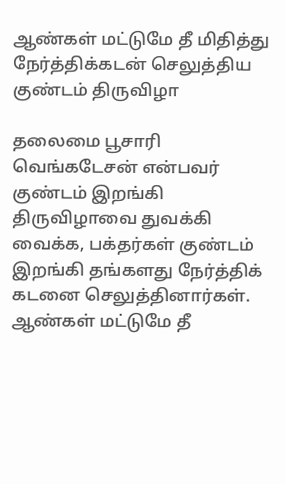ஆண்கள் மட்டுமே தீ மிதித்து நேர்த்திக்கடன் செலுத்திய குண்டம் திருவிழா

தலைமை பூசாரி வெங்கடேசன் என்பவர் குண்டம் இறங்கி திருவிழாவை துவக்கி வைக்க, பக்தர்கள் குண்டம் இறங்கி தங்களது நேர்த்திக் கடனை செலுத்தினார்கள்.
ஆண்கள் மட்டுமே தீ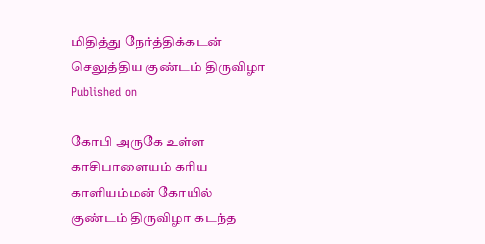மிதித்து நேர்த்திக்கடன் செலுத்திய குண்டம் திருவிழா
Published on

கோபி அருகே உள்ள காசிபாளையம் கரிய காளியம்மன் கோயில் குண்டம் திருவிழா கடந்த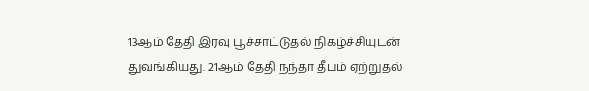13ஆம் தேதி இரவு பூச்சாட்டுதல் நிகழ்ச்சியுடன் துவங்கியது. 21ஆம் தேதி நந்தா தீபம் ஏற்றுதல்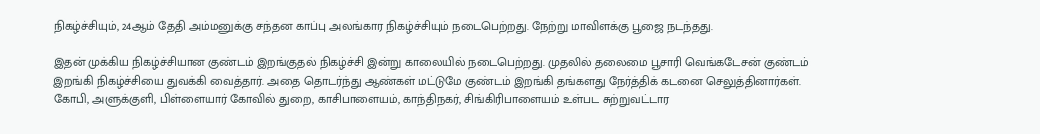நிகழ்ச்சியும், 24ஆம் தேதி அம்மனுக்கு சந்தன காப்பு அலங்கார நிகழ்ச்சியும் நடைபெற்றது. நேற்று மாவிளக்கு பூஜை நடந்தது.

இதன் முக்கிய நிகழ்ச்சியான குண்டம் இறங்குதல் நிகழ்ச்சி இன்று காலையில் நடைபெற்றது. முதலில் தலைமை பூசாரி வெங்கடேசன் குண்டம் இறங்கி நிகழ்ச்சியை துவக்கி வைத்தார். அதை தொடர்ந்து ஆண்கள் மட்டுமே குண்டம் இறங்கி தங்களது நேர்த்திக் கடனை செலுத்தினார்கள். கோபி, அளுக்குளி, பிள்ளையார் கோவில் துறை, காசிபாளையம், காந்திநகர், சிங்கிரிபாளையம் உள்பட சுற்றுவட்டார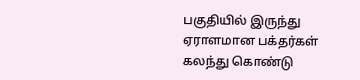பகுதியில் இருந்து ஏராளமான பக்தர்கள் கலந்து கொண்டு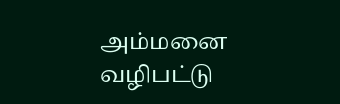அம்மனை வழிபட்டு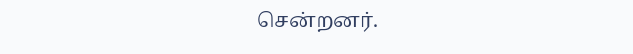சென்றனர்.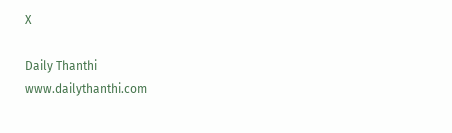X

Daily Thanthi
www.dailythanthi.com